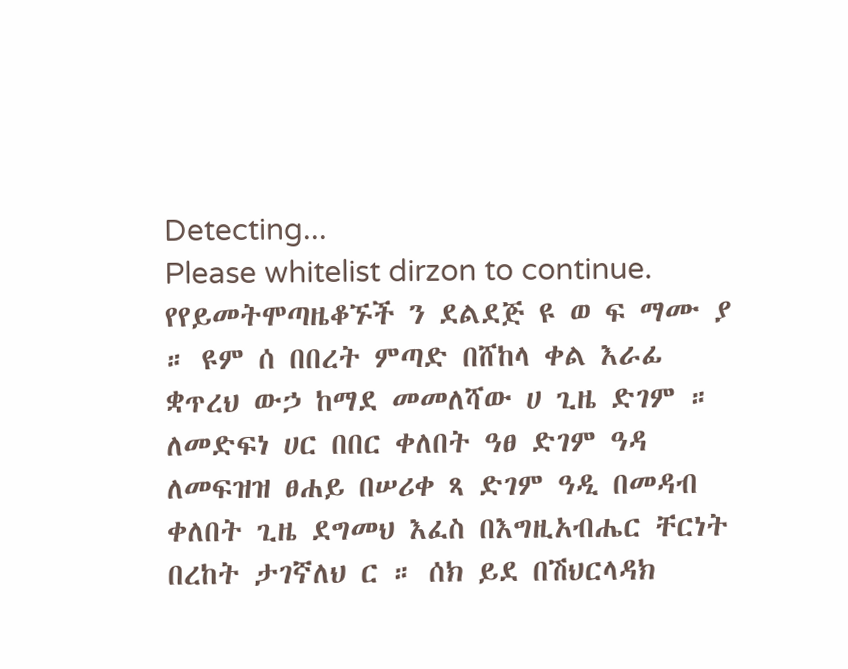Detecting...
Please whitelist dirzon to continue.
የየይመትሞጣዜቆኙች ን ደልደጅ ዩ ወ ፍ ማሙ ያ ። ዩም ሰ በበረት ምጣድ በሸከላ ቀል እራፊ ቋጥረህ ውኃ ከማደ መመለሻው ሀ ጊዜ ድገም ። ለመድፍነ ሀር በበር ቀለበት ዓፀ ድገም ዓዳ ለመፍዝዝ ፀሐይ በሠሪቀ ጻ ድገም ዓዲ በመዳብ ቀለበት ጊዜ ደግመህ እፈስ በእግዚአብሔር ቸርነት በረከት ታገኛለህ ር ። ሰክ ይደ በሽህርላዳክ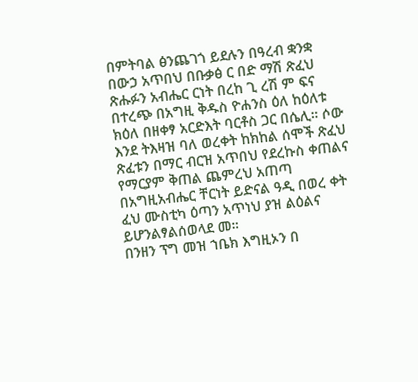በምትባል ፅንጨገጎ ይደሉን በዓረብ ቋንቋ በውኃ አጥበህ በቡቃፅ ር በድ ማሽ ጽፈህ ጽሑፉን አብሔር ርነት በረከ ጊ ረሽ ም ፍና በተረጭ በአግዚ ቅዱስ ዮሐንስ ዕለ ከዕለቱ ክዕለ በዘቀፃ አርድእት ባርቶስ ጋር በሴሊ። ሶው እንደ ትእዛዝ ባለ ወረቀት ከክከል ሰሞች ጽፈህ ጽፈቱን በማር ብርዝ አጥበህ የደረኩስ ቀጠልና የማርያም ቅጠል ጨምረህ አጠጣ በአግዚአብሔር ቸርነት ይድናል ዓዲ በወረ ቀት ፈህ ሙስቲካ ዕጣን አጥነህ ያዝ ልዕልና ይሆንልፃልሰወላደ መ።
በንዘን ፕግ መዝ ኀቤክ እግዚኦን በ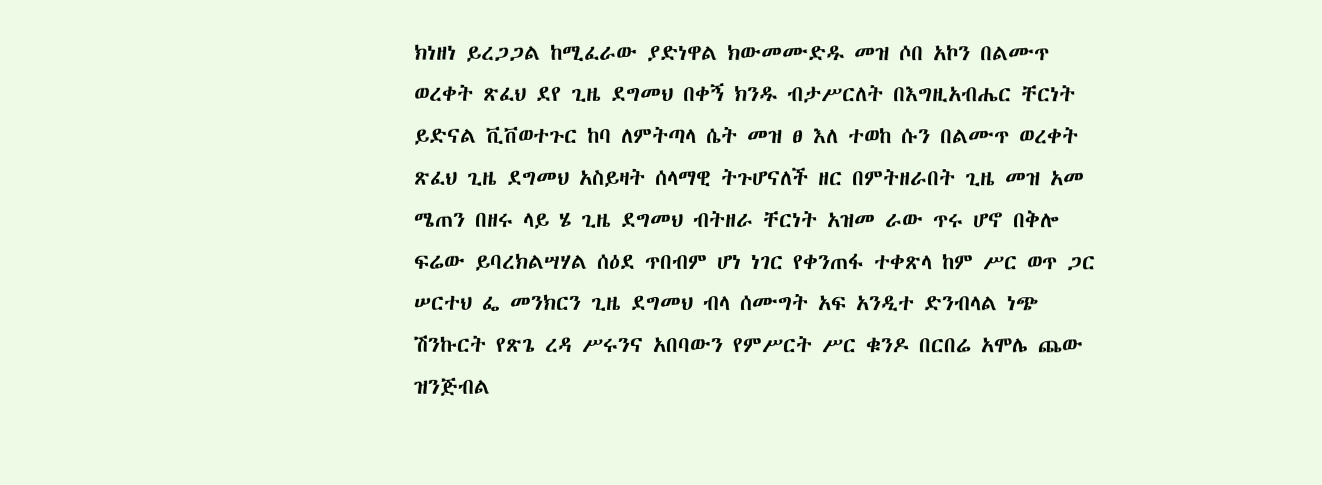ክነዘነ ይረጋጋል ከሚፈራው ያድነዋል ክውመሙድዱ መዝ ሶበ አኮን በልሙጥ ወረቀት ጽፈህ ደየ ጊዜ ደግመህ በቀኝ ክንዱ ብታሥርለት በእግዚአብሔር ቸርነት ይድናል ቪቨወተጉር ከባ ለምትጣላ ሴት መዝ ፀ እለ ተወከ ሱን በልሙጥ ወረቀት ጽፈህ ጊዜ ደግመህ አስይዛት ሰላማዊ ትጉሆናለች ዘር በምትዘራበት ጊዜ መዝ አመ ሜጠን በዘሩ ላይ ሄ ጊዜ ደግመህ ብትዘራ ቸርነት አዝመ ራው ጥሩ ሆኖ በቅሎ ፍሬው ይባረክልሣሃል ሰዕደ ጥበብም ሆነ ነገር የቀንጠፋ ተቀጽላ ከም ሥር ወጥ ጋር ሠርተህ ፌ መንክርን ጊዜ ደግመህ ብላ ሰሙግት አፍ አንዲተ ድንብላል ነጭ ሽንኩርት የጽጌ ረዳ ሥሩንና አበባውን የምሥርት ሥር ቁንዶ በርበሬ አሞሌ ጨው ዝንጅብል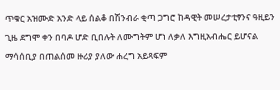ጥቁር አዝሙድ አንድ ላይ ሰልቆ በሽንብራ ቂጣ ጋግሮ ከዳዊት መሠረታቲፃንና ዓዚይን ጊዜ ደግሞ ቀን በባዶ ሆድ ቢበሉት ለሙግትም ሆነ ለቃለ እግዚአብሔር ይሆናል ማሳሰቢያ በጠልሰመ ዙሪያ ያለው ሐረግ አይጻፍም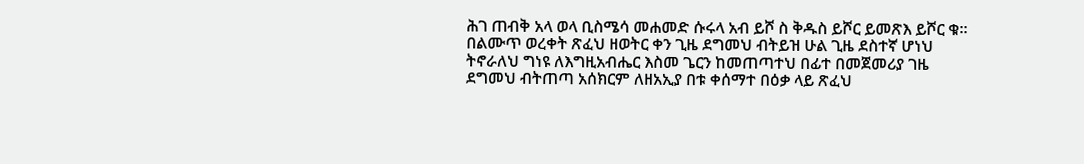ሕገ ጠብቅ አላ ወላ ቢስሜሳ መሐመድ ሱሩላ አብ ይሾ ስ ቅዱስ ይሾር ይመጽእ ይሾር ቁ። በልሙጥ ወረቀት ጽፈህ ዘወትር ቀን ጊዜ ደግመህ ብትይዝ ሁል ጊዜ ደስተኛ ሆነህ ትኖራለህ ግነዩ ለእግዚአብሔር እስመ ጌርን ከመጠጣተህ በፊተ በመጀመሪያ ገዜ ደግመህ ብትጠጣ አሰክርም ለዘአኢያ በቱ ቀሰማተ በዕቃ ላይ ጽፈህ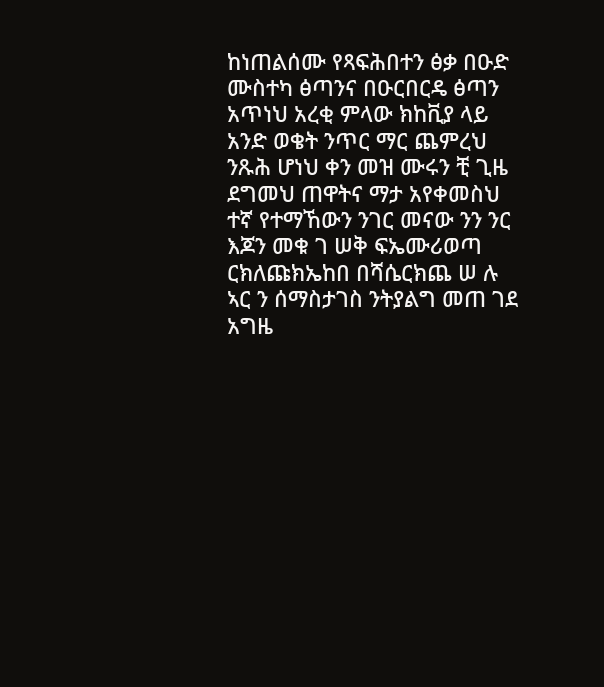ከነጠልሰሙ የጻፍሕበተን ፅቃ በዑድ ሙስተካ ፅጣንና በዑርበርዴ ፅጣን አጥነህ አረቂ ምላው ክከቪያ ላይ አንድ ወቄት ንጥር ማር ጨምረህ ንጹሕ ሆነህ ቀን መዝ ሙሩን ቺ ጊዜ ደግመህ ጠዋትና ማታ አየቀመስህ ተኛ የተማኸውን ንገር መናው ንን ንር እጆን መቁ ገ ሠቅ ፍኤሙሪወጣ ርክለጩክኤከበ በሻሴርክጨ ሠ ሉ ኣር ን ሰማስታገስ ንትያልግ መጠ ገደ አግዜ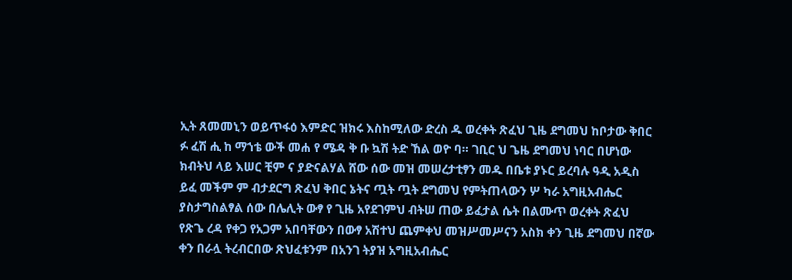ኢት ጸመመኒን ወይጥፋዕ እምድር ዝክሩ እስከሚለው ድረስ ዱ ወረቀት ጽፈህ ጊዜ ደግመህ ከቦታው ቅበር ፉ ፈሽ ሒ ከ ማኀቴ ውች መሐ የ ሜዳ ቅ ቡ ኳሽ ትድ ኸል ወዮ ባ። ገቢር ህ ጌዜ ደግመህ ነባር በሆነው ክብትህ ላይ እሠር ቺም ና ያድናልሃል ሸው ሰው መዝ መሠረታቲፃን መዱ በቤቱ ያኑር ይረባሉ ዓዲ አዲስ ይፈ መችም ም ብታደርግ ጽፈህ ቅበር ኔትና ጧት ጧት ደግመህ የምትጠላውን ሦ ካራ አግዚአብሔር ያስታግስልፃል ሰው በሌሊት ውፃ የ ጊዜ አየደገምህ ብትሠ ጠው ይፈታል ሴት በልሙጥ ወረቀት ጽፈህ የጽጌ ረዳ የቀጋ የአጋም አበባቸውን በውፃ አሽተህ ጨምቀህ መዝሥመሥናን አስክ ቀን ጊዜ ደግመህ በኛው ቀን በራሏ ትረብርበው ጽህፈቱንም በአንገ ትያዝ አግዚአብሔር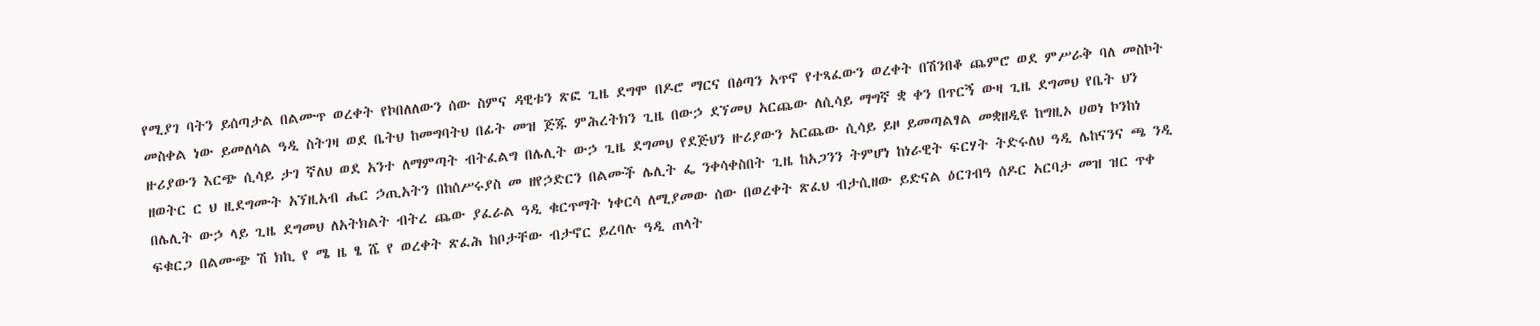የሚያገ ባትን ይሰጣታል በልሙጥ ወረቀት የኮበለለውን ሰው ስምና ዳዊቱን ጽፎ ጊዜ ደግሞ በዶሮ ማርና በፅጣን አጥኖ የተጻፈውን ወረቀት በሽንበቆ ጨምሮ ወደ ምሥራቅ ባለ መስኮት መስቀል ነው ይመለሳል ዓዲ ስትገዛ ወደ ቤትህ ከመግባትህ በፊት መዝ ጅጁ ምሕረትክን ጊዜ በውኃ ደኘመህ አርጨው ለሲሳይ ማግኛ ቋ ቀን በጥርኝ ውዛ ጊዜ ደግመህ የቤት ህን ዙሪያውን እርጭ ሲሳይ ታገ ኛለህ ወደ አንተ ለማምጣት ብትፈልግ በሌሊት ውኃ ጊዜ ደግመህ የደጅህን ዙሪያውን አርጨው ሲሳይ ይዞ ይመጣልፃል መቋዘዲዩ ከግዚኦ ሀወነ ኮንከነ ዘወትር ር ህ ዚደግሙት አኘዚአብ ሔር ኃጢአትን በከሰሥሩያስ መ ዘየኃድርን በልሙች ሌሊት ፌ ንቀሳቀስበት ጊዜ ከአጋንን ትምሆነ ከነራዊት ፍርሃት ትድሩለህ ዓዲ ሌከናንና ጫ ንዲ በሌሊት ውኃ ላይ ጊዜ ደግመህ ለአትክልት ብትረ ጨው ያፈራል ዓዲ ቁርጥማት ነቀርሳ ለሚያመው ሰው በወረቀት ጽፈህ ብታሲዘው ይድናል ዕርገብዓ ሰዶር አርባታ መዝ ዝር ጥቀ ፍቁርጋ በልሙጭ ሽ ክኪ የ ሜ ዜ ፄ ሼ የ ወረቀት ጽፈሕ ከቦታቸው ብታኖር ይረባሉ ዓዲ ጠላት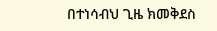በተነሳብህ ጊዜ ክመቅደስ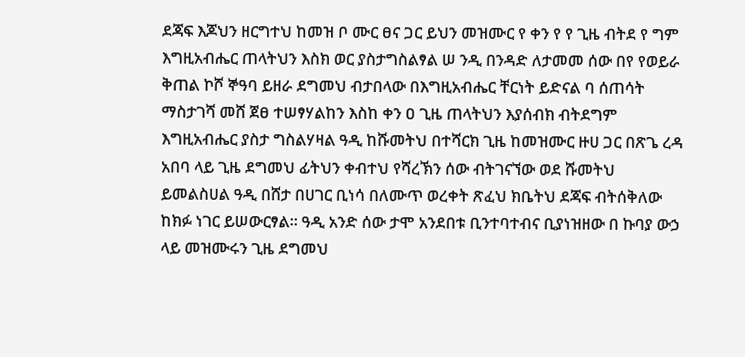ደጃፍ እጆህን ዘርግተህ ከመዝ ቦ ሙር ፀና ጋር ይህን መዝሙር የ ቀን የ የ ጊዜ ብትደ የ ግም እግዚአብሔር ጠላትህን እስክ ወር ያስታግስልፃል ሠ ንዲ በንዳድ ለታመመ ሰው በየ የወይራ ቅጠል ኮሾ ኞዓባ ይዘራ ደግመህ ብታበላው በእግዚአብሔር ቸርነት ይድናል ባ ሰጠሳት ማስታገሻ መሸ ጀፀ ተሠፃሃልከን እስከ ቀን ዐ ጊዜ ጠላትህን እያሰብክ ብትደግም እግዚአብሔር ያስታ ግስልሃዛል ዓዲ ከሹመትህ በተሻርክ ጊዜ ከመዝሙር ዙሀ ጋር በጽጌ ረዳ አበባ ላይ ጊዜ ደግመህ ፊትህን ቀብተህ የሻረኽን ሰው ብትገናኘው ወደ ሹመትህ ይመልስሀል ዓዲ በሸታ በሀገር ቢነሳ በለሙጥ ወረቀት ጽፈህ ክቤትህ ደጃፍ ብትሰቅለው ከክፉ ነገር ይሠውርፃል። ዓዲ አንድ ሰው ታሞ አንደበቱ ቢንተባተብና ቢያነዝዘው በ ኩባያ ውኃ ላይ መዝሙሩን ጊዜ ደግመህ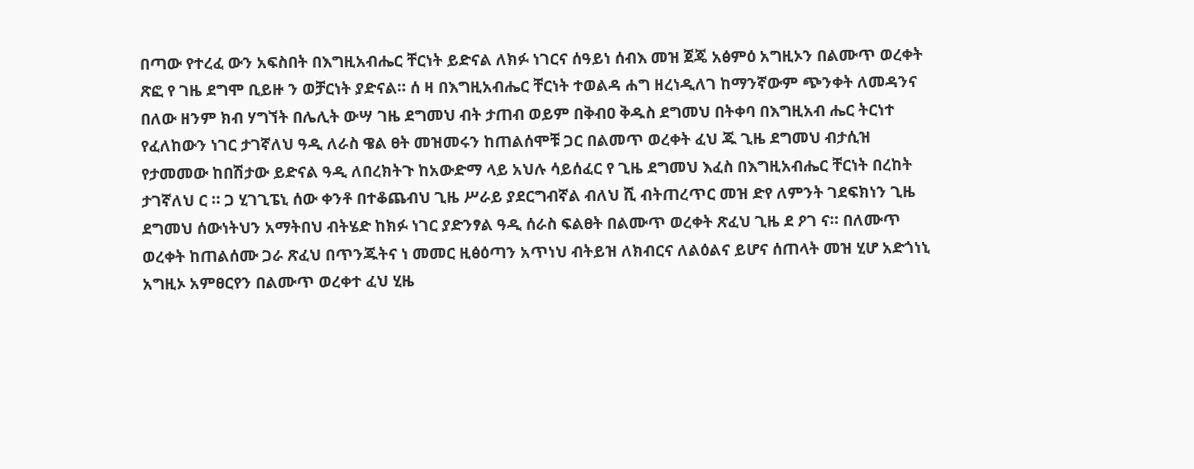በጣው የተረፈ ውን አፍስበት በእግዚአብሔር ቸርነት ይድናል ለክፉ ነገርና ሰዓይነ ሰብእ መዝ ጀጄ አፅምዕ አግዚኦን በልሙጥ ወረቀት ጽፎ የ ገዜ ደግሞ ቢይዙ ን ወቻርነት ያድናል። ሰ ዛ በእግዚአብሔር ቸርነት ተወልዳ ሐግ ዘረነዲለገ ከማንኛውም ጭንቀት ለመዳንና በለው ዘንም ክብ ሃግኘት በሌሊት ውሣ ገዜ ደግመህ ብት ታጠብ ወይም በቅብዐ ቅዱስ ደግመህ በትቀባ በእግዚአብ ሔር ትርነተ የፈለከውን ነገር ታገኛለህ ዓዲ ለራስ ዌል ፀት መዝመሩን ከጠልሰሞቹ ጋር በልመጥ ወረቀት ፈህ ጁ ጊዜ ደግመህ ብታሲዝ የታመመው ከበሽታው ይድናል ዓዲ ለበረክትጉ ከአውድማ ላይ አህሉ ሳይሰፈር የ ጊዜ ደግመህ እፈስ በእግዚአብሔር ቸርነት በረከት ታገኛለህ ር ። ጋ ሂገጊፔኒ ሰው ቀንቶ በተቆጨብህ ጊዜ ሥራይ ያደርግብኛል ብለህ ሺ ብትጠረጥር መዝ ድየ ለምንት ገደፍክነን ጊዜ ደግመህ ሰውነትህን አማትበህ ብትሄድ ከክፉ ነገር ያድንፃል ዓዲ ሰራስ ፍልፀት በልሙጥ ወረቀት ጽፈህ ጊዜ ደ ዖገ ና። በለሙጥ ወረቀት ከጠልሰሙ ጋራ ጽፈህ በጥንጁትና ነ መመር ዚፅዕጣን አጥነህ ብትይዝ ለክብርና ለልዕልና ይሆና ሰጠላት መዝ ሂሆ አድጎነኒ አግዚኦ አምፀርየን በልሙጥ ወረቀተ ፈህ ሂዜ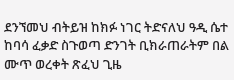ደንኘመህ ብትይዝ ከክፉ ነገር ትድናለህ ዓዲ ሴተ ከባሳ ፈቃድ ስጉወጣ ድንገት ቢክራጠራትም በል ሙጥ ወረቀት ጽፈህ ጊዜ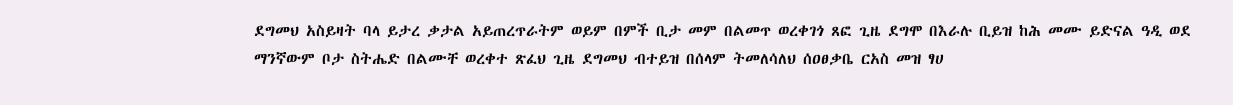ደግመህ አስይዛት ባላ ይታረ ቃታል አይጠረጥራትም ወይም በምች ቢታ መም በልመጥ ወረቀገጎ ጸፎ ጊዜ ደግሞ በእራሉ ቢይዝ ከሕ መሙ ይድናል ዓዲ ወደ ማንኛውም ቦታ ስትሔድ በልሙቸ ወረቀተ ጽፈህ ጊዜ ደግመህ ብተይዝ በሰላም ትመለሳለህ ሰዐፀቃቤ ርአስ መዝ ፃሀ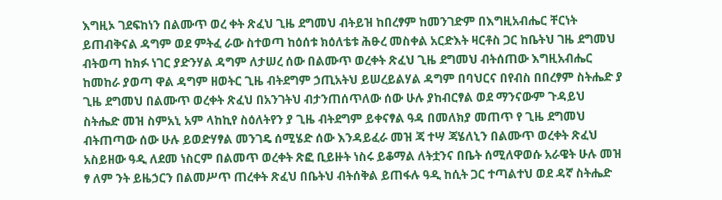እግዚኦ ገደፍከነን በልሙጥ ወረ ቀት ጽፈህ ጊዜ ደግመህ ብትይዝ ከበረፃም ከመንገድም በእግዚአብሔር ቸርነት ይጠብቅናል ዳግም ወደ ምትፈ ራው ስተወጣ ከዕሰቱ ክዕለቴቱ ሕፁረ መስቀል አርድእት ዛርቶስ ጋር ከቤትህ ገዜ ደግመህ ብትወጣ ከክፉ ነገር ያድንሃል ዳግም ለታሠረ ሰው በልሙጥ ወረቀት ጽፈህ ጊዜ ደግመህ ብትሰጠው እግዚአብሔር ከመከራ ያወጣ ዋል ዳግም ዘወትር ጊዜ ብትደግም ኃጢአትህ ይሠረይልሃል ዳግም በባህርና በየብስ በበረፃም ስትሔድ ያ ጊዜ ደግመህ በልሙጥ ወረቀት ጽፈህ በአንገትህ ብታንጠሰጥለው ሰው ሁሉ ያከብርፃል ወደ ማንናውም ጉዳይህ ስትሔድ መዝ ስምአኒ አም ላከኪየ ስዕለትየን ያ ጊዜ ብትደግም ይቀናፃል ዓዳ በመለክያ መጠጥ የ ጊዜ ደግመህ ብትጠጣው ሰው ሁሉ ይወድሃፃል መንገዴ ሰሚሄድ ሰው እንዳይፈራ መዝ ጃ ተሣ ጃሄለኒን በልሙጥ ወረቀት ጽፈህ አስይዘው ዓዲ ለደመ ነስርም በልመጥ ወረቀት ጽፎ ቢይዙት ነስሩ ይቆማል ለትቷንና በቤት ሰሚለዋወሱ አራዌት ሁሉ መዝ ፃ ለም ንት ይዜኃርን በልመሥጥ ጠረቀት ጽፈህ በቤትህ ብትሰቅል ይጠፋሉ ዓዲ ከሲት ጋር ተጣልተህ ወደ ዳኛ ስትሔድ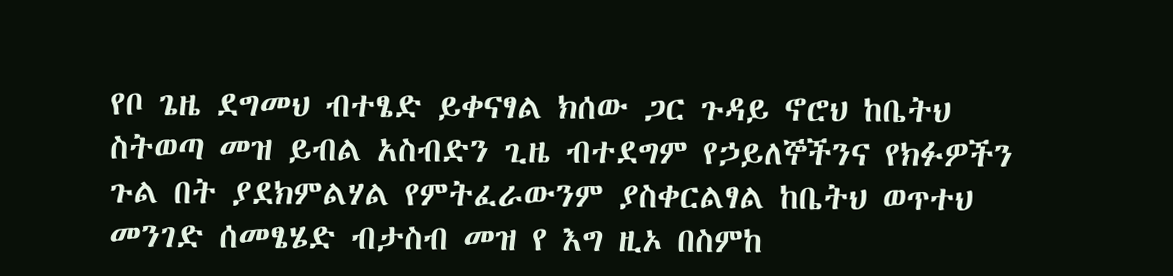የቦ ጌዜ ደግመህ ብተፄድ ይቀናፃል ክሰው ጋር ጉዳይ ኖሮህ ከቤትህ ስትወጣ መዝ ይብል አስብድን ጊዜ ብተደግም የኃይለኞችንና የክፉዎችን ጉል በት ያደክምልሃል የምትፈራውንም ያስቀርልፃል ከቤትህ ወጥተህ መንገድ ሰመፄሄድ ብታስብ መዝ የ እግ ዚኦ በስምከ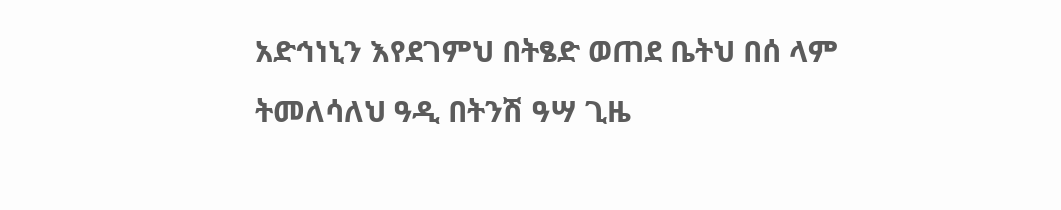አድኅነኒን እየደገምህ በትፄድ ወጠደ ቤትህ በሰ ላም ትመለሳለህ ዓዲ በትንሽ ዓሣ ጊዜ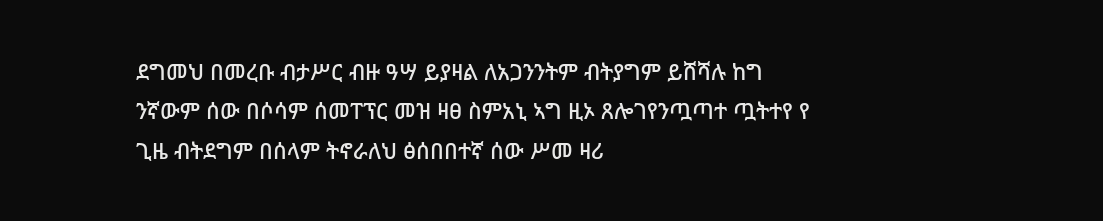ደግመህ በመረቡ ብታሥር ብዙ ዓሣ ይያዛል ለአጋንንትም ብትያግም ይሸሻሉ ከግ ንኛውም ሰው በሶሳም ሰመፐፕር መዝ ዛፀ ስምአኒ ኣግ ዚኦ ጸሎገየንጧጣተ ጧትተየ የ ጊዜ ብትደግም በሰላም ትኖራለህ ፅሰበበተኛ ሰው ሥመ ዛሪ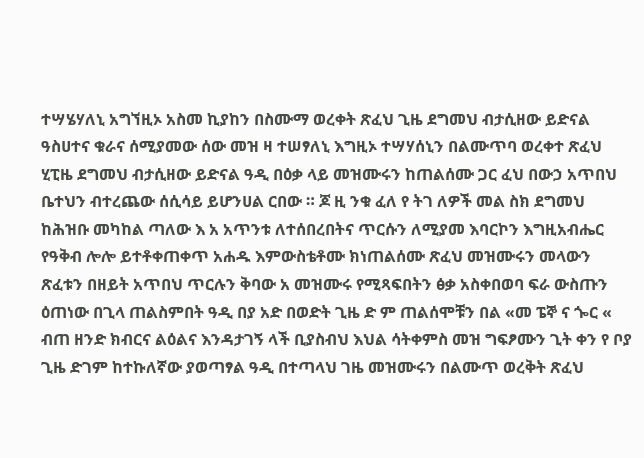ተሣሄሃለኒ አግኘዚኦ አስመ ኪያከን በስሙማ ወረቀት ጽፈህ ጊዜ ደግመህ ብታሲዘው ይድናል ዓስሀተና ቁራና ሰሚያመው ሰው መዝ ዛ ተሠፃለኒ እግዚኦ ተሣሃሰኒን በልሙጥባ ወረቀተ ጽፈህ ሂፒዜ ደግመህ ብታሲዘው ይድናል ዓዲ በዕቃ ላይ መዝሙሩን ከጠልሰሙ ጋር ፈህ በውኃ አጥበህ ቤተህን ብተረጨው ሰሲሳይ ይሆንሀል ርበው ። ጆ ዚ ንቁ ፈለ የ ትገ ለዎች መል ስክ ደግመህ ከሕዝቡ መካከል ጣለው እ አ አጥንቱ ለተሰበረበትና ጥርሱን ለሚያመ እባርኮን እግዚአብሔር የዓቅብ ሎሎ ይተቶቀጠቀጥ አሐዱ እምውስቴቶሙ ክነጠልሰሙ ጽፈህ መዝሙሩን መላውን ጽፈቱን በዘይት አጥበህ ጥርሉን ቅባው አ መዝሙሩ የሚጻፍበትን ፅቃ አስቀበወባ ፍራ ውስጡን ዕጠነው በጊላ ጠልስምበት ዓዲ በያ አድ በወድት ጊዜ ድ ም ጠልሰሞቹን በል «መ ፔኞ ና ጐር « ብጠ ዘንድ ክብርና ልዕልና እንዳታገኝ ላች ቢያስብህ እህል ሳትቀምስ መዝ ግፍፆሙን ጊት ቀን የ ቦያ ጊዜ ድገም ከተኩለኛው ያወጣፃል ዓዲ በተጣላህ ገዜ መዝሙሩን በልሙጥ ወረቅት ጽፈህ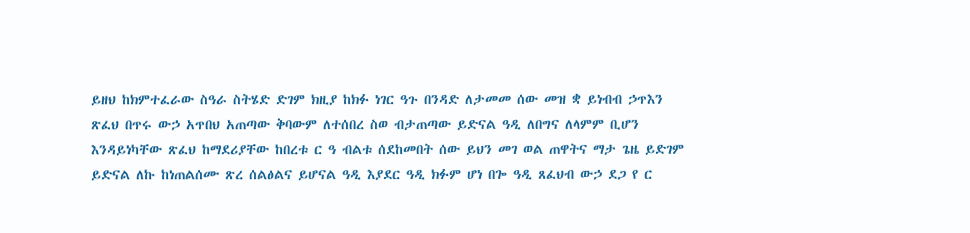ይዘህ ከክምተፈራው ስዓራ ስትሄድ ድገም ክዚያ ከክፉ ነገር ዓጉ በንዳድ ለታመመ ሰው መዝ ቋ ይነብብ ኃጥእን ጽፈህ በጥሩ ውኃ አጥበህ አጠጣው ቅባውም ለተሰበረ ስወ ብታጠጣው ይድናል ዓዲ ለበግና ለላምም ቢሆን እንዳይነካቸው ጽፈህ ከማደሪያቸው ከበረቱ ር ዓ ብልቱ ሰደከመበት ሰው ይህን መገ ወል ጠዋትና ማታ ጌዜ ይድገም ይድናል ለኩ ከነጠልሰሙ ጽረ ሰልፅልና ይሆናል ዓዲ እያደር ዓዲ ክፉም ሆነ በጐ ዓዲ ጸፈህብ ውኃ ደጋ የ ር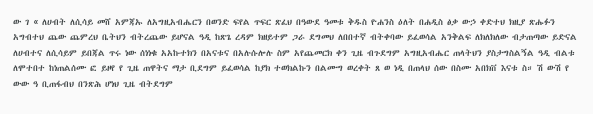ው ገ « ለሀብት ለሲሳይ መሸ አምጃኡ ለአግዚአብሔርን በወንድ ፍየል ጥፍር ጽፈህ በዓውደ ዓመቱ ቅዱስ ዮሐንስ ዕለት በሐዲስ ፅቃ ውኃ ቀድተህ ክዚያ ጽሑፉን አግብተህ ጨው ጨምረህ ቤትህን ብትረጨው ይሆናል ዓዲ ከጽጌ ረዳም ክዘይተም ጋራ ደግመህ ለበበተኛ ብትቀባው ይፈወሳል አንቅልፍ ለክለክለው ብታጠጣው ይድናል ለሀብተና ለሲሳይም ይበጃል ጥሩ ነው ሰነነቁ አአኩተክን በአናቱና በአሉሱሎሉ ስም አየጨመርክ ቀን ጊዜ ብጉደግም አግዚአብሔር ጠላትህን ያስታግስልኝል ዓዲ ብልቱ ለሞተበተ ከነጠልሰሙ ፎ ይዞየ የ ጊዜ ጠዋትና ማታ ቢደግም ይፈወሳል ከያክ ተወክልኩን በልሙግ ወረቀት ጸ ወ ነዲ በጠላህ ሰው በስሙ አበክቨ እናቱ ስ። ሽ ውሽ የ ውው ዓ ቢጠፋብህ በንጽሕ ሆነህ ጊዜ ብትደግም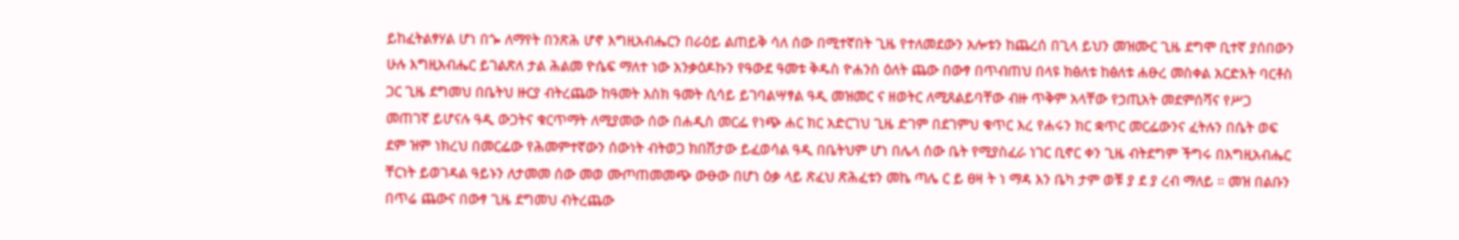ይከፈትልፃሃል ሆነ በጐ ለማየት በንጽሕ ሆኖ እግዚአብሔርን በራዕይ ልጠይቅ ሳለ ሰው በሚተኛበት ጊዜ የተለመደውን አሎቱን ከጨረሰ በጊላ ይህን መዝሙር ጊዜ ደግሞ ቢተኛ ያሰበውን ሁሉ እግዚአብሔር ይገልጽለ ታል ሕልመ ዮሴፍ ማለተ ነው አንቃዕዶኩን የዓውደ ዓመቱ ቅዱስ ዮሐንስ ዕለት ጨው በውፃ በጥብጠህ በላዩ ክፅለቱ ከፅለቱ ሐፁረ መስቀል አርድእት ባርቶስ ጋር ጊዜ ደግመህ በቤትህ ዙርያ ብትረጨው ከዓመት እስክ ዓመት ሲሳይ ይገባልሣፃል ዓዲ መዝመር ና ዘወትር ለሚጸልይባቸው ብዙ ጥቅም አላቸው የኃጢአት መደምሰሻና የሥጋ መጠገኛ ይሆናሉ ዓዲ ውጋትና ቁርጥማት ለሚያመው ሰው በሐዲስ መርፌ የነጭ ሐር ክር አድርገህ ጊዜ ድገም በደገምህ ቁጥር እረ የሐሩን ክር ቋጥር መርፌውንና ፈትሉን በሴት ወፍ ደም ዝም ነክረህ በመርፌው የሕመምተኛውን ሰውነት ብትወጋ ክበሽታው ይፈወሳል ዓዲ በቤትህም ሆነ በሌላ ሰው ቤት የሚያስፈራ ነገር ቢኖር ቀን ጊዜ ብትደግም ችግሩ በእግዚአብሔር ቸርነት ይወገዳል ዓይኑን ለታመመ ሰው መወ ሙጦጠመመጭ ውፁው በሆነ ዕቃ ላይ ጽፈህ ጽሕፈቱን መኬ ጣሌ ር ይ ፀዛ ት ነ ማዳ እን ቤካ ታም ወቹ ያ ደ ያ ረብ ማለይ ። መዝ በልቡን በጥሬ ጨውና በውፃ ጊዜ ደግመህ ብትረጨው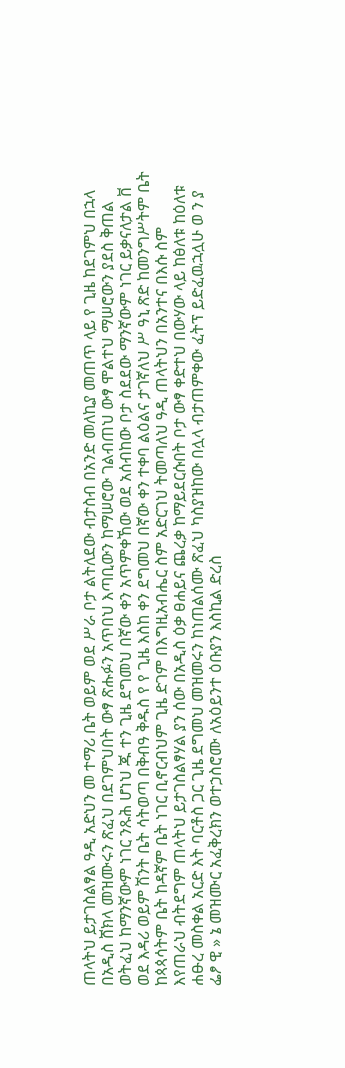ጠላትህ ይታገስልፃል ዓዲ አድህን መ ተማሪ ቤት ወይም ወደ ሥራ ቦታ ልትለደው ብታስብ በአንድ መለኪያ መጠጥ ላይ የ ጊዜ ከደገምህ በኋላ በአዲስ ሸክላ መዝሙሩን ጽፈህ በደገምህበት ውፃ ጽሑፉን አጥበህ እጣቢውን ከማሠሮው ገልብጠህ ውፃ ሞልተህ ማሠሮውን ያደስ ቅጠል ወትፈህ ከማንኛውም ነገር ንጹሕ ሆነህ ጁ ተን ጊዜ ደግመህ በኛው ቀን አጥምቀኸው ወደ አሰብከው ቦታ ስደደው ማንኛውም ነገር ይቃናለታል ቨ ወደ እዳሪ ወይም ሽንት ቤት ሳትወጣ በቅብዓ ቅዱስ የ የ ጊዜ እስከ ቀን ደግመህ በኛው ቀን ተቀባ ልዕልና ታገኛለህ ሥ ዓኒ ጽድ ከመንግሥትም ቤት ከጳጳሳትም ቤት ከዳኛም ቤት ነገር ቢኖርብህም ጊዜ ድገም በእግዚአብሔር ስም አድርገህ ትመጣለህ ዓዲ ጠላትህን በአንተና በእሱ ስም እየጠራህ ብትደግም ጠላትህ ይታገስልፃሃል ያን ሰው በአዲስ ዕቃ ፀሐይና ጨረቃ ከማይደርሱበት ቦታ ውፃ ቀድተህ በውሃው ላይ ከፅለቱ ከዕለቱ ሐፁረ መስቀል አርድ እት ባርቶስ ጋር ጊዜ ደግመህ መዝመሩን ከነጠልሰሙ ጽፈህ ካስያዝከው በሏላ ብታጠምቀው ፈትፕ ይድፈዉኋሏሁ ወ ን ያ ፌፆ ዊ » ኔ መዝሙር አፈቅረክን ወተኃስሮሙ ለአዕይንተ ዕቡያን እስኪል ድረስ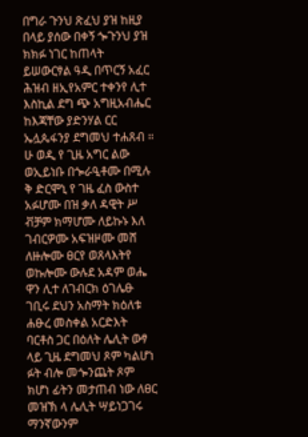በግራ ጉንህ ጽፈህ ያዝ ከዚያ በላይ ያሰው በቀኝ ጐጉንህ ያዝ ክክፉ ነገር ከጠላት ይሠውርፃል ዓዲ በጥርኝ አፈር ሕዝብ ዘኢየአምር ተቀንየ ሊተ እስኪል ደግ ጭ አግዚአብሔር ከእጃቸው ያድንሃል ርር ኤሏጴፋንያ ደግመህ ተሐጸብ ። ሁ ወዲ የ ጊዜ አግር ልው ወኢይነቡ በጐራዒቶሙ በሚሉ ቅ ድርሞኒ የ ገዜ ፈስ ውስተ አፉሆሙ በዝ ቃለ ዳዊት ሥ ቭቻም ክማሆሙ ለይኩኑ እለ ገብርዎሙ አፍዝዞሙ መሸ ለዙሎሙ ፀርየ ወጸላእትየ ወኩሎሙ ውሉደ አዳም ወሔ ዋን ሊተ ለገብርክ ዕገሌፁ ገቢሩ ደህን አስማት ክዕለቱ ሐፁረ መስቀል አርድእት ባርቶስ ጋር በዕለት ሌሊት ውፃ ላይ ጊዜ ደግመህ ጾም ካልሆነ ፉት ብሎ መጐንጨት ጾም ክሆነ ፊትን መታጠብ ነው ለፀር መዝኽ ላ ሌሊት ሣይነጋገሩ ማንኛውንም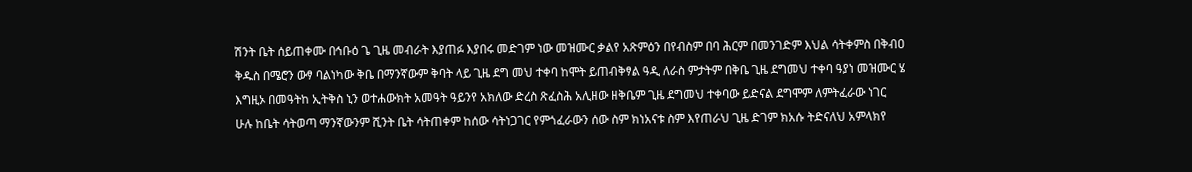ሽንት ቤት ሰይጠቀሙ በኅቡዕ ጌ ጊዜ መብራት እያጠፉ እያበሩ መድገም ነው መዝሙር ቃልየ አጽምዕን በየብስም በባ ሕርም በመንገድም እህል ሳትቀምስ በቅብዐ ቅዱስ በሜሮን ውፃ ባልነካው ቅቤ በማንኛውም ቅባት ላይ ጊዜ ደግ መህ ተቀባ ከሞት ይጠብቅፃል ዓዲ ለራስ ምታትም በቅቤ ጊዜ ደግመህ ተቀባ ዓያነ መዝሙር ሄ እግዚኦ በመዓትከ ኢትቅስ ኒን ወተሐውክት አመዓት ዓይንየ አክለው ድረስ ጽፈስሕ አሊዘው ዘቅቤም ጊዜ ደግመህ ተቀባው ይድናል ደግሞም ለምትፈራው ነገር ሁሉ ከቤት ሳትወጣ ማንኛውንም ሺንት ቤት ሳትጠቀም ከሰው ሳትነጋገር የምጎፈራውን ሰው ስም ክነአናቱ ስም እየጠራህ ጊዜ ድገም ክአሱ ትድናለህ አምላክየ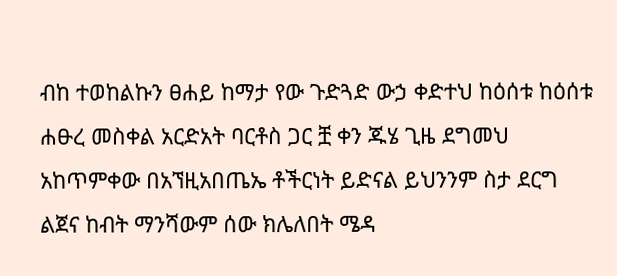ብከ ተወከልኩን ፀሐይ ከማታ የው ጉድጓድ ውኃ ቀድተህ ከዕሰቱ ከዕሰቱ ሐፁረ መስቀል አርድአት ባርቶስ ጋር ቿ ቀን ጁሄ ጊዜ ደግመህ አከጥምቀው በአኘዚአበጤኤ ቶችርነት ይድናል ይህንንም ስታ ደርግ ልጀና ከብት ማንሻውም ሰው ክሌለበት ሜዳ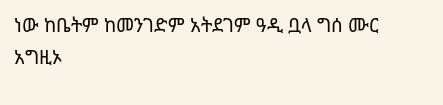ነው ከቤትም ከመንገድም አትደገም ዓዲ ቧላ ግሰ ሙር አግዚኦ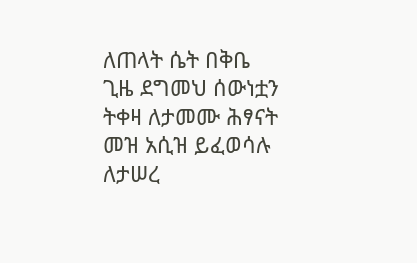ለጠላት ሴት በቅቤ ጊዜ ደግመህ ሰውነቷን ትቀዛ ለታመሙ ሕፃናት መዝ አሲዝ ይፈወሳሉ ለታሠረ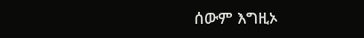ሰውም እግዚኦ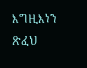እግዚእነን ጽፈህ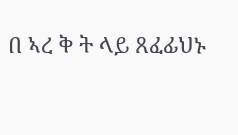በ ኣረ ቅ ት ላይ ጸፈፊህኑ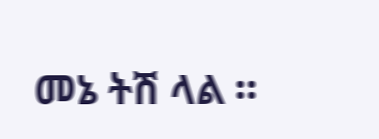መኔ ትሽ ላል ።